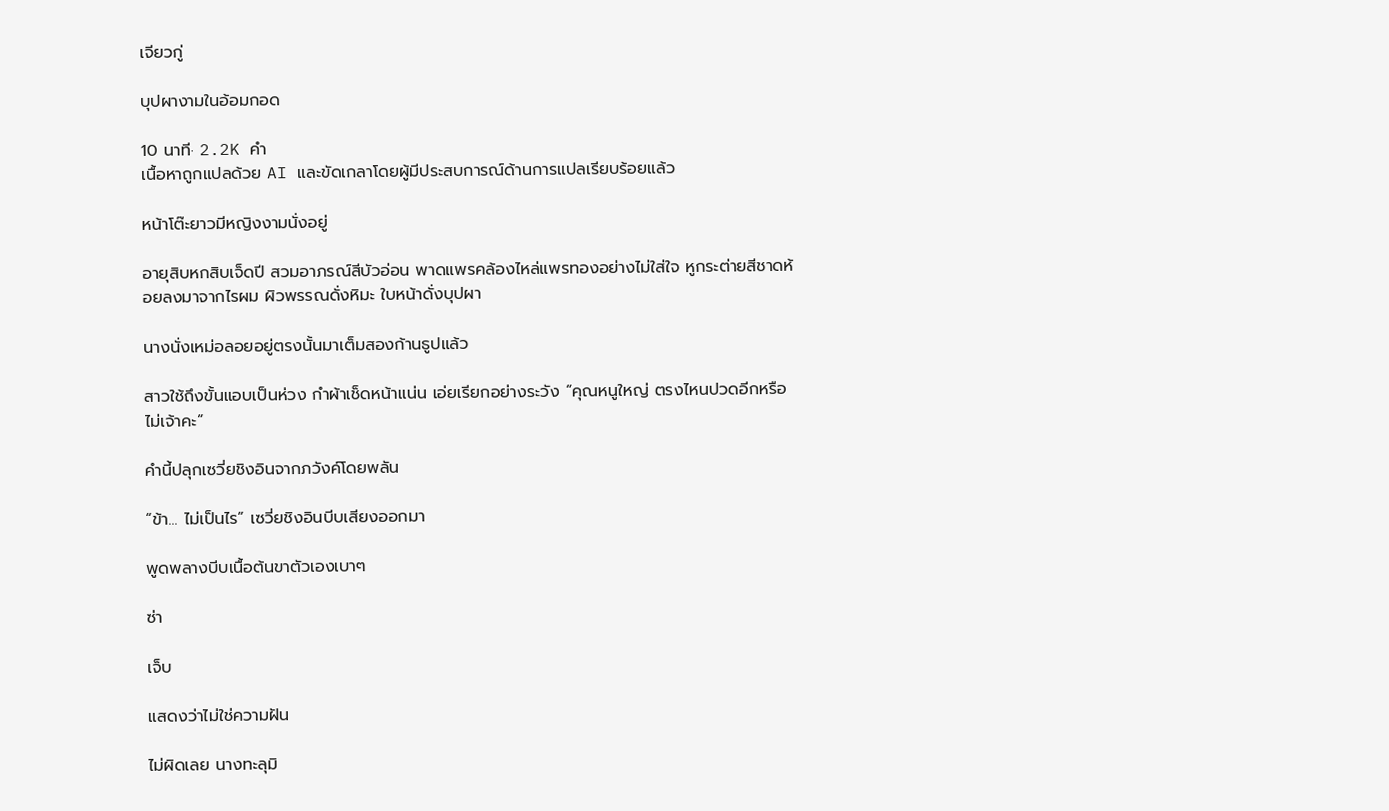เจียวกู่

บุปผางามในอ้อมกอด

10 นาที· 2.2K คำ
เนื้อหาถูกแปลด้วย AI และขัดเกลาโดยผู้มีประสบการณ์ด้านการแปลเรียบร้อยแล้ว

หน้าโต๊ะยาวมีหญิงงามนั่งอยู่

อายุสิบหกสิบเจ็ดปี สวมอาภรณ์สีบัวอ่อน พาดแพรคล้องไหล่แพรทองอย่างไม่ใส่ใจ หูกระต่ายสีชาดห้อยลงมาจากไรผม ผิวพรรณดั่งหิมะ ใบหน้าดั่งบุปผา

นางนั่งเหม่อลอยอยู่ตรงนั้นมาเต็มสองก้านธูปแล้ว

สาวใช้ถึงขั้นแอบเป็นห่วง กำผ้าเช็ดหน้าแน่น เอ่ยเรียกอย่างระวัง “คุณหนูใหญ่ ตรงไหนปวดอีกหรือไม่เจ้าคะ”

คำนี้ปลุกเซวี่ยชิงอินจากภวังค์โดยพลัน

“ข้า... ไม่เป็นไร” เซวี่ยชิงอินบีบเสียงออกมา

พูดพลางบีบเนื้อต้นขาตัวเองเบาๆ

ซ่า

เจ็บ

แสดงว่าไม่ใช่ความฝัน

ไม่ผิดเลย นางทะลุมิ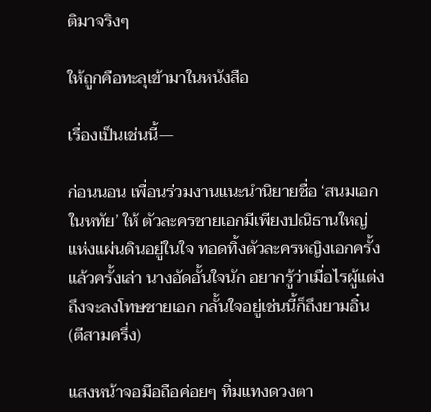ติมาจริงๆ

ให้ถูกคือทะลุเข้ามาในหนังสือ

เรื่องเป็นเช่นนี้—

ก่อนนอน เพื่อนร่วมงานแนะนำนิยายชื่อ ‘สนมเอกในหทัย’ ให้ ตัวละครชายเอกมีเพียงปณิธานใหญ่แห่งแผ่นดินอยู่ในใจ ทอดทิ้งตัวละครหญิงเอกครั้งแล้วครั้งเล่า นางอัดอั้นใจนัก อยากรู้ว่าเมื่อไรผู้แต่งถึงจะลงโทษชายเอก กลั้นใจอยู่เช่นนี้ก็ถึงยามอิ๋น (ตีสามครึ่ง)

แสงหน้าจอมือถือค่อยๆ ทิ่มแทงดวงตา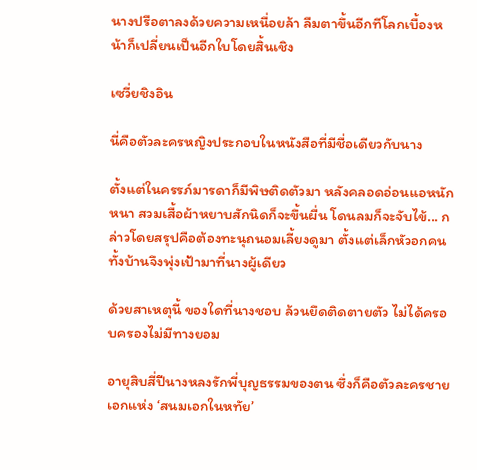นางปรือตาลงด้วยความเหนื่อยล้า ลืมตาขึ้นอีกทีโลกเบื้องหน้าก็เปลี่ยนเป็นอีกใบโดยสิ้นเชิง

เซวี่ยชิงอิน

นี่คือตัวละครหญิงประกอบในหนังสือที่มีชื่อเดียวกับนาง

ตั้งแต่ในครรภ์มารดาก็มีพิษติดตัวมา หลังคลอดอ่อนแอหนักหนา สวมเสื้อผ้าหยาบสักนิดก็จะขึ้นผื่น โดนลมก็จะจับไข้... กล่าวโดยสรุปคือต้องทะนุถนอมเลี้ยงดูมา ตั้งแต่เล็กหัวอกคนทั้งบ้านจึงพุ่งเป้ามาที่นางผู้เดียว

ด้วยสาเหตุนี้ ของใดที่นางชอบ ล้วนยึดติดตายตัว ไม่ได้ครอบครองไม่มีทางยอม

อายุสิบสี่ปีนางหลงรักพี่บุญธรรมของตน ซึ่งก็คือตัวละครชายเอกแห่ง ‘สนมเอกในหทัย’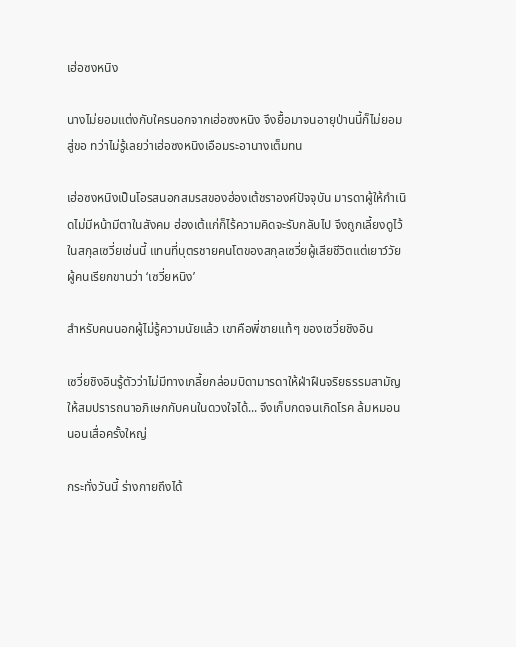เฮ่อซงหนิง

นางไม่ยอมแต่งกับใครนอกจากเฮ่อซงหนิง จึงยื้อมาจนอายุป่านนี้ก็ไม่ยอมสู่ขอ ทว่าไม่รู้เลยว่าเฮ่อซงหนิงเอือมระอานางเต็มทน

เฮ่อซงหนิงเป็นโอรสนอกสมรสของฮ่องเต้ชราองค์ปัจจุบัน มารดาผู้ให้กำเนิดไม่มีหน้ามีตาในสังคม ฮ่องเต้แก่ก็ไร้ความคิดจะรับกลับไป จึงถูกเลี้ยงดูไว้ในสกุลเซวี่ยเช่นนี้ แทนที่บุตรชายคนโตของสกุลเซวี่ยผู้เสียชีวิตแต่เยาว์วัย ผู้คนเรียกขานว่า ‘เซวี่ยหนิง’

สำหรับคนนอกผู้ไม่รู้ความนัยแล้ว เขาคือพี่ชายแท้ๆ ของเซวี่ยชิงอิน

เซวี่ยชิงอินรู้ตัวว่าไม่มีทางเกลี้ยกล่อมบิดามารดาให้ฝ่าฝืนจริยธรรมสามัญ ให้สมปรารถนาอภิเษกกับคนในดวงใจได้... จึงเก็บกดจนเกิดโรค ล้มหมอนนอนเสื่อครั้งใหญ่

กระทั่งวันนี้ ร่างกายถึงได้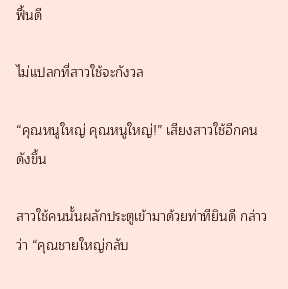ฟื้นดี

ไม่แปลกที่สาวใช้จะกังวล

“คุณหนูใหญ่ คุณหนูใหญ่!” เสียงสาวใช้อีกคนดังขึ้น

สาวใช้คนนั้นผลักประตูเข้ามาด้วยท่าทียินดี กล่าวว่า “คุณชายใหญ่กลับ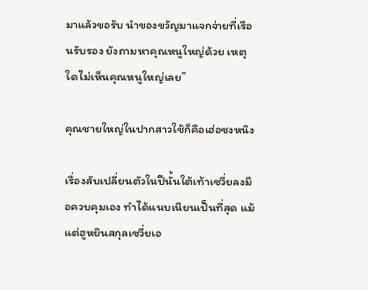มาแล้วขอรับ นำของขวัญมาแจกจ่ายที่เรือนรับรอง ยังถามหาคุณหนูใหญ่ด้วย เหตุใดไม่เห็นคุณหนูใหญ่เลย”

คุณชายใหญ่ในปากสาวใช้ก็คือเฮ่อซงหนิง

เรื่องสับเปลี่ยนตัวในปีนั้นใต้เท้าเซวี่ยลงมือควบคุมเอง ทำได้แนบเนียนเป็นที่สุด แม้แต่ฮูหยินสกุลเซวี่ยเอ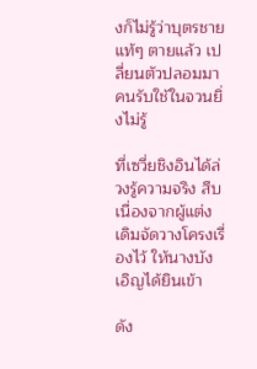งก็ไม่รู้ว่าบุตรชายแท้ๆ ตายแล้ว เปลี่ยนตัวปลอมมา คนรับใช้ในจวนยิ่งไม่รู้

ที่เซวี่ยชิงอินได้ล่วงรู้ความจริง สืบเนื่องจากผู้แต่งเดิมจัดวางโครงเรื่องไว้ ให้นางบังเอิญได้ยินเข้า

ดัง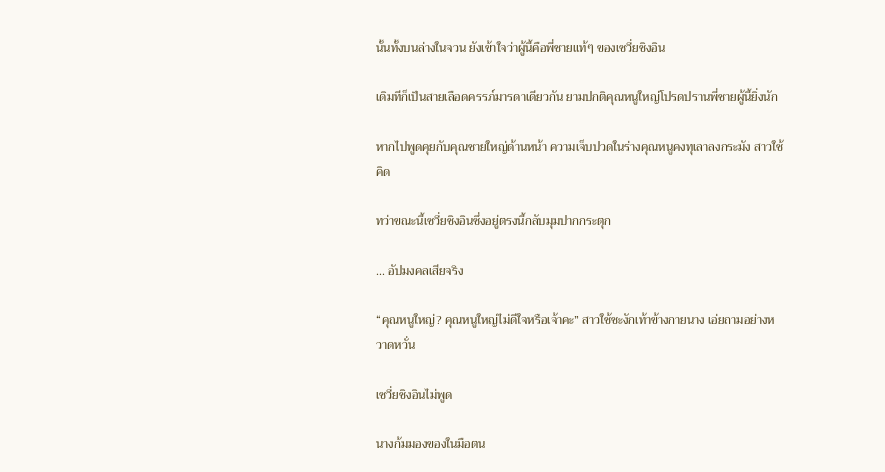นั้นทั้งบนล่างในจวน ยังเข้าใจว่าผู้นี้คือพี่ชายแท้ๆ ของเซวี่ยชิงอิน

เดิมทีก็เป็นสายเลือดครรภ์มารดาเดียวกัน ยามปกติคุณหนูใหญ่โปรดปรานพี่ชายผู้นี้ยิ่งนัก

หากไปพูดคุยกับคุณชายใหญ่ด้านหน้า ความเจ็บปวดในร่างคุณหนูคงทุเลาลงกระมัง สาวใช้คิด

ทว่าขณะนี้เซวี่ยชิงอินซึ่งอยู่ตรงนี้กลับมุมปากกระตุก

... อัปมงคลเสียจริง

“คุณหนูใหญ่? คุณหนูใหญ่ไม่ดีใจหรือเจ้าคะ” สาวใช้ชะงักเท้าข้างกายนาง เอ่ยถามอย่างหวาดหวั่น

เซวี่ยชิงอินไม่พูด

นางก้มมองของในมือตน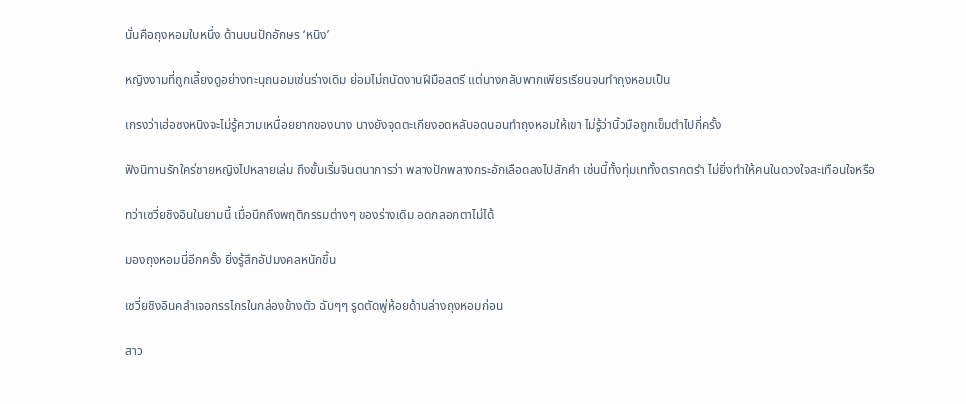นั่นคือถุงหอมใบหนึ่ง ด้านบนปักอักษร ‘หนิง’

หญิงงามที่ถูกเลี้ยงดูอย่างทะนุถนอมเช่นร่างเดิม ย่อมไม่ถนัดงานฝีมือสตรี แต่นางกลับพากเพียรเรียนจนทำถุงหอมเป็น

เกรงว่าเฮ่อซงหนิงจะไม่รู้ความเหนื่อยยากของนาง นางยังจุดตะเกียงอดหลับอดนอนทำถุงหอมให้เขา ไม่รู้ว่านิ้วมือถูกเข็มตำไปกี่ครั้ง

ฟังนิทานรักใคร่ชายหญิงไปหลายเล่ม ถึงขั้นเริ่มจินตนาการว่า พลางปักพลางกระอักเลือดลงไปสักคำ เช่นนี้ทั้งทุ่มเททั้งตรากตรำ ไม่ยิ่งทำให้คนในดวงใจสะเทือนใจหรือ

ทว่าเซวี่ยชิงอินในยามนี้ เมื่อนึกถึงพฤติกรรมต่างๆ ของร่างเดิม อดกลอกตาไม่ได้

มองถุงหอมนี่อีกครั้ง ยิ่งรู้สึกอัปมงคลหนักขึ้น

เซวี่ยชิงอินคลำเจอกรรไกรในกล่องข้างตัว ฉับๆๆ รูดตัดพู่ห้อยด้านล่างถุงหอมก่อน

สาว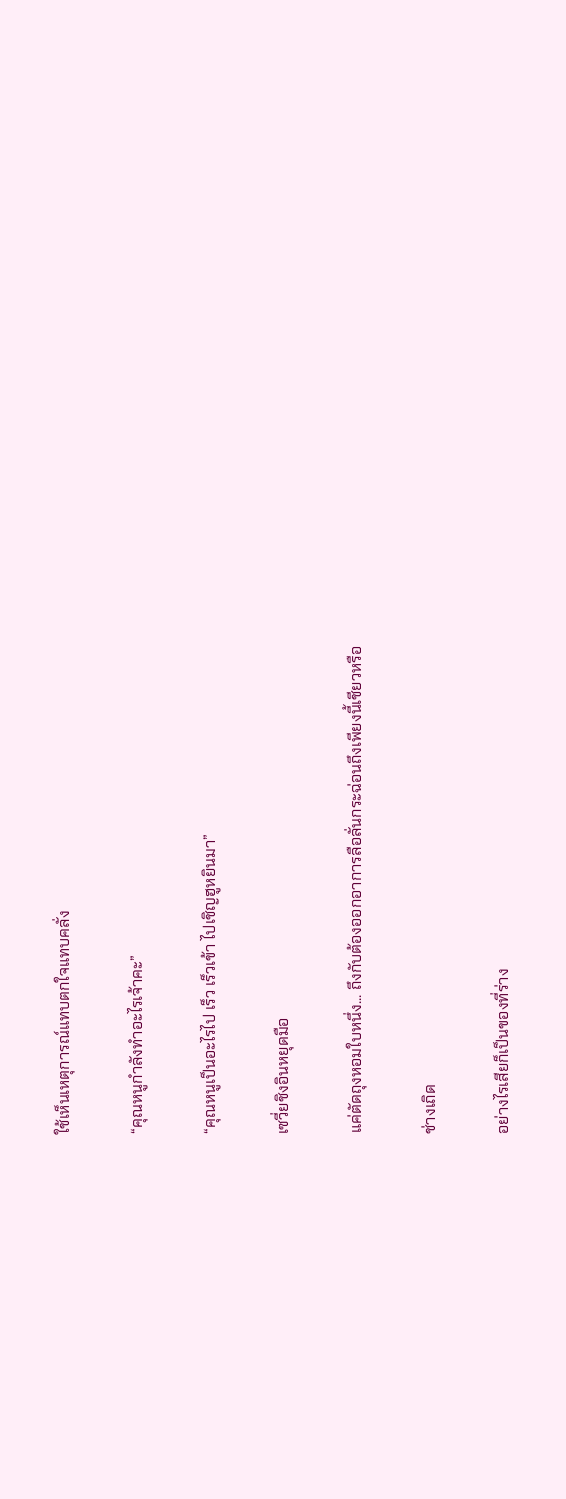ใช้เห็นเหตุการณ์แทบตกใจแทบคลั่ง

“คุณหนูกำลังทำอะไรเจ้าคะ”

“คุณหนูเป็นอะไรไป เร็ว เร็วเข้า ไปเชิญฮูหยินมา”

เซวี่ยชิงอินหยุดมือ

แค่ตัดถุงหอมใบหนึ่ง... ถึงกับต้องออกอาการลือลั่นกระฉ่อนถึงเพียงนี้เชียวหรือ

ช่างเถิด

อย่างไรเสียก็เป็นของที่ร่าง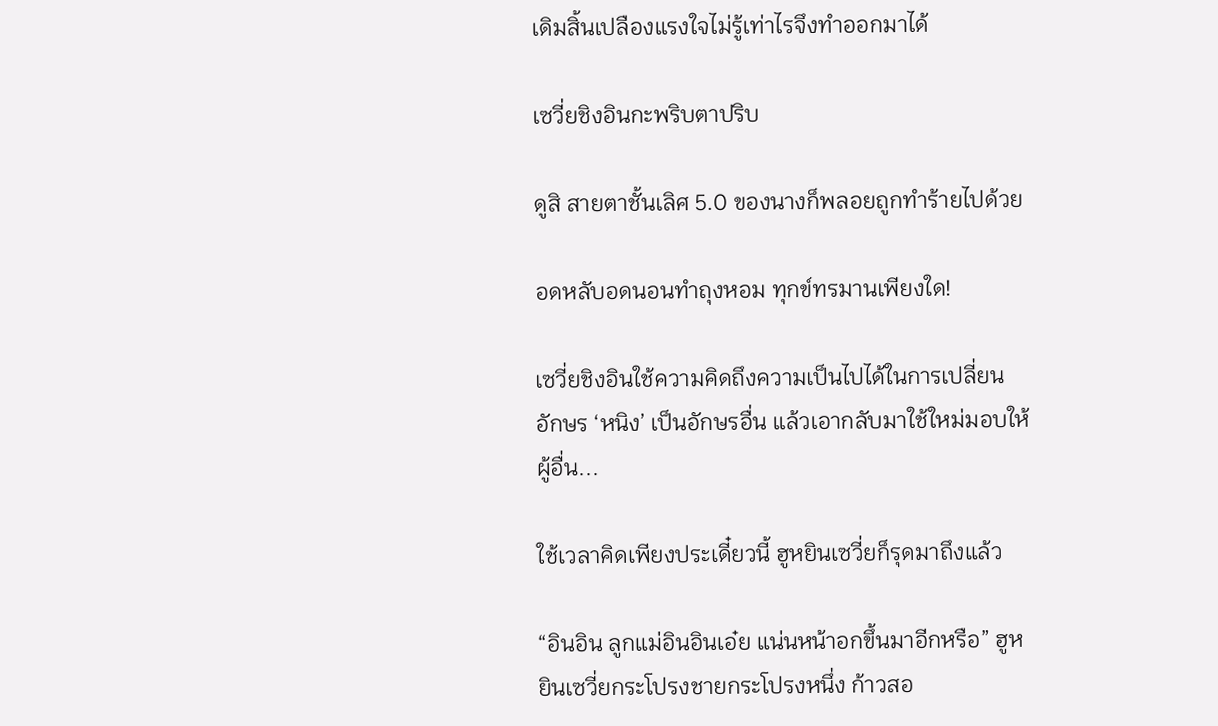เดิมสิ้นเปลืองแรงใจไม่รู้เท่าไรจึงทำออกมาได้

เซวี่ยชิงอินกะพริบตาปริบ

ดูสิ สายตาชั้นเลิศ 5.0 ของนางก็พลอยถูกทำร้ายไปด้วย

อดหลับอดนอนทำถุงหอม ทุกข์ทรมานเพียงใด!

เซวี่ยชิงอินใช้ความคิดถึงความเป็นไปได้ในการเปลี่ยนอักษร ‘หนิง’ เป็นอักษรอื่น แล้วเอากลับมาใช้ใหม่มอบให้ผู้อื่น...

ใช้เวลาคิดเพียงประเดี๋ยวนี้ ฮูหยินเซวี่ยก็รุดมาถึงแล้ว

“อินอิน ลูกแม่อินอินเอ๋ย แน่นหน้าอกขึ้นมาอีกหรือ” ฮูหยินเซวี่ยกระโปรงชายกระโปรงหนึ่ง ก้าวสอ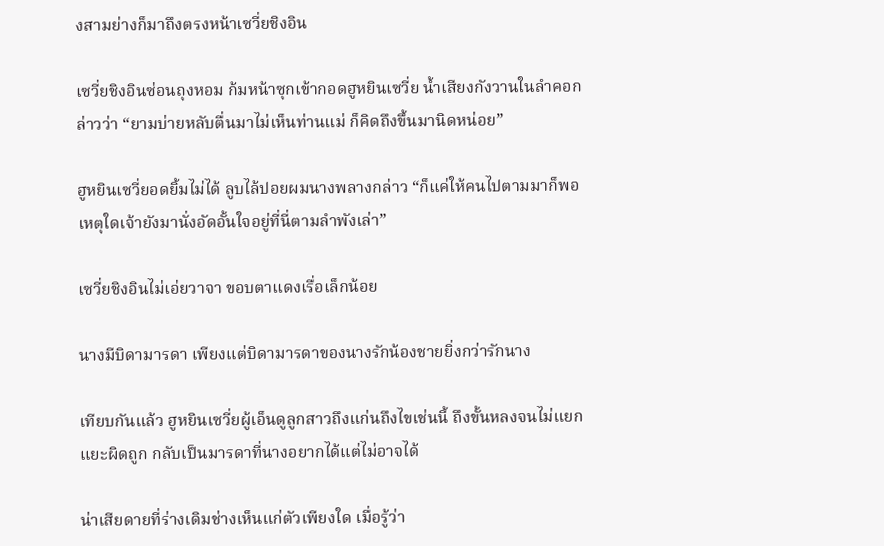งสามย่างก็มาถึงตรงหน้าเซวี่ยชิงอิน

เซวี่ยชิงอินซ่อนถุงหอม ก้มหน้าซุกเข้ากอดฮูหยินเซวี่ย น้ำเสียงกังวานในลำคอกล่าวว่า “ยามบ่ายหลับตื่นมาไม่เห็นท่านแม่ ก็คิดถึงขึ้นมานิดหน่อย”

ฮูหยินเซวี่ยอดยิ้มไม่ได้ ลูบไล้ปอยผมนางพลางกล่าว “ก็แค่ให้คนไปตามมาก็พอ เหตุใดเจ้ายังมานั่งอัดอั้นใจอยู่ที่นี่ตามลำพังเล่า”

เซวี่ยชิงอินไม่เอ่ยวาจา ขอบตาแดงเรื่อเล็กน้อย

นางมีบิดามารดา เพียงแต่บิดามารดาของนางรักน้องชายยิ่งกว่ารักนาง

เทียบกันแล้ว ฮูหยินเซวี่ยผู้เอ็นดูลูกสาวถึงแก่นถึงไขเช่นนี้ ถึงขั้นหลงจนไม่แยกแยะผิดถูก กลับเป็นมารดาที่นางอยากได้แต่ไม่อาจได้

น่าเสียดายที่ร่างเดิมช่างเห็นแก่ตัวเพียงใด เมื่อรู้ว่า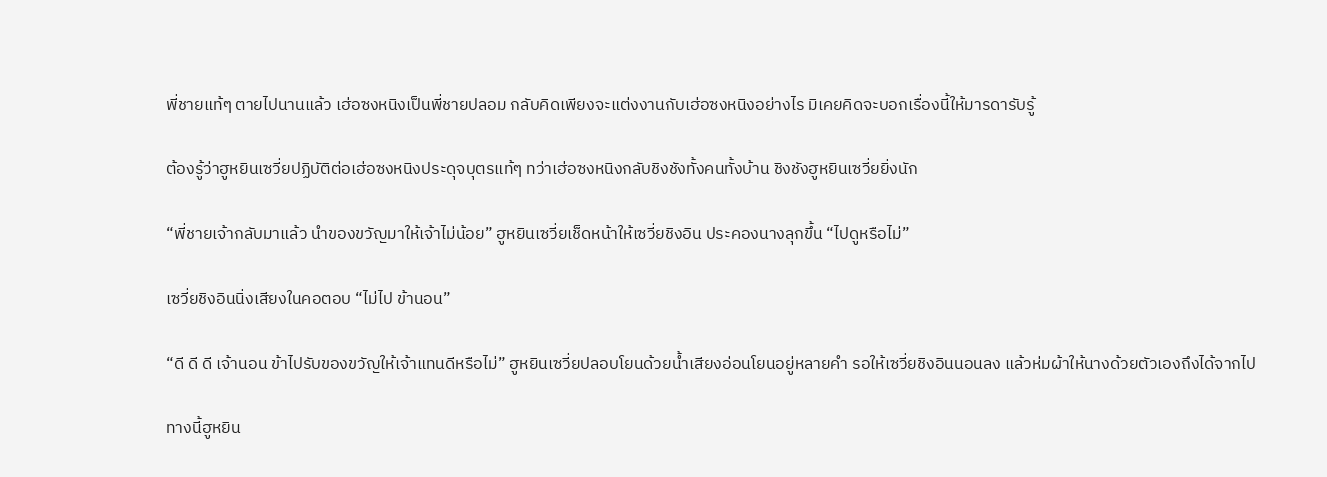พี่ชายแท้ๆ ตายไปนานแล้ว เฮ่อซงหนิงเป็นพี่ชายปลอม กลับคิดเพียงจะแต่งงานกับเฮ่อซงหนิงอย่างไร มิเคยคิดจะบอกเรื่องนี้ให้มารดารับรู้

ต้องรู้ว่าฮูหยินเซวี่ยปฏิบัติต่อเฮ่อซงหนิงประดุจบุตรแท้ๆ ทว่าเฮ่อซงหนิงกลับชิงชังทั้งคนทั้งบ้าน ชิงชังฮูหยินเซวี่ยยิ่งนัก

“พี่ชายเจ้ากลับมาแล้ว นำของขวัญมาให้เจ้าไม่น้อย” ฮูหยินเซวี่ยเช็ดหน้าให้เซวี่ยชิงอิน ประคองนางลุกขึ้น “ไปดูหรือไม่”

เซวี่ยชิงอินนิ่งเสียงในคอตอบ “ไม่ไป ข้านอน”

“ดี ดี ดี เจ้านอน ข้าไปรับของขวัญให้เจ้าแทนดีหรือไม่” ฮูหยินเซวี่ยปลอบโยนด้วยน้ำเสียงอ่อนโยนอยู่หลายคำ รอให้เซวี่ยชิงอินนอนลง แล้วห่มผ้าให้นางด้วยตัวเองถึงได้จากไป

ทางนี้ฮูหยิน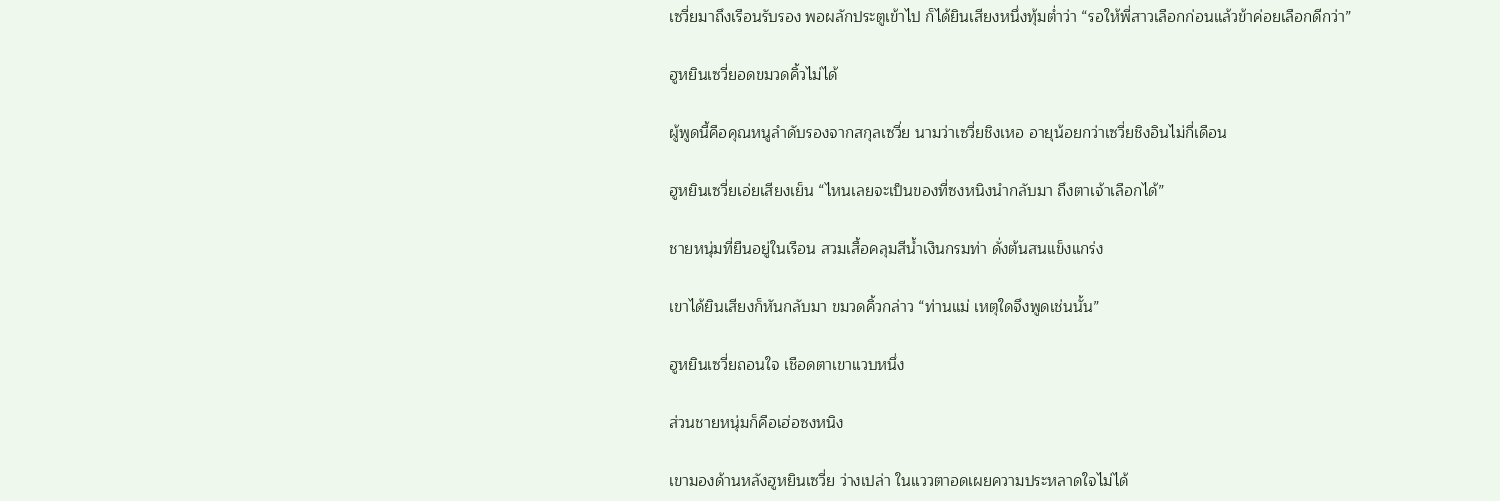เซวี่ยมาถึงเรือนรับรอง พอผลักประตูเข้าไป ก็ได้ยินเสียงหนึ่งทุ้มต่ำว่า “รอให้พี่สาวเลือกก่อนแล้วข้าค่อยเลือกดีกว่า”

ฮูหยินเซวี่ยอดขมวดคิ้วไม่ได้

ผู้พูดนี้คือคุณหนูลำดับรองจากสกุลเซวี่ย นามว่าเซวี่ยชิงเหอ อายุน้อยกว่าเซวี่ยชิงอินไม่กี่เดือน

ฮูหยินเซวี่ยเอ่ยเสียงเย็น “ไหนเลยจะเป็นของที่ซงหนิงนำกลับมา ถึงตาเจ้าเลือกได้”

ชายหนุ่มที่ยืนอยู่ในเรือน สวมเสื้อคลุมสีน้ำเงินกรมท่า ดั่งต้นสนแข็งแกร่ง

เขาได้ยินเสียงก็หันกลับมา ขมวดคิ้วกล่าว “ท่านแม่ เหตุใดจึงพูดเช่นนั้น”

ฮูหยินเซวี่ยถอนใจ เชือดตาเขาแวบหนึ่ง

ส่วนชายหนุ่มก็คือเฮ่อซงหนิง

เขามองด้านหลังฮูหยินเซวี่ย ว่างเปล่า ในแววตาอดเผยความประหลาดใจไม่ได้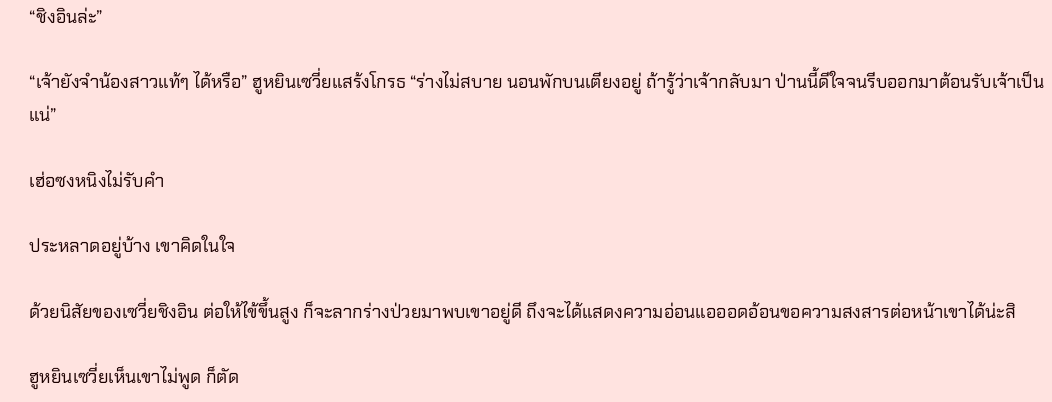“ชิงอินล่ะ”

“เจ้ายังจำน้องสาวแท้ๆ ได้หรือ” ฮูหยินเซวี่ยแสร้งโกรธ “ร่างไม่สบาย นอนพักบนเตียงอยู่ ถ้ารู้ว่าเจ้ากลับมา ป่านนี้ดีใจจนรีบออกมาต้อนรับเจ้าเป็นแน่”

เฮ่อซงหนิงไม่รับคำ

ประหลาดอยู่บ้าง เขาคิดในใจ

ด้วยนิสัยของเซวี่ยชิงอิน ต่อให้ไข้ขึ้นสูง ก็จะลากร่างป่วยมาพบเขาอยู่ดี ถึงจะได้แสดงความอ่อนแอออดอ้อนขอความสงสารต่อหน้าเขาได้น่ะสิ

ฮูหยินเซวี่ยเห็นเขาไม่พูด ก็ตัด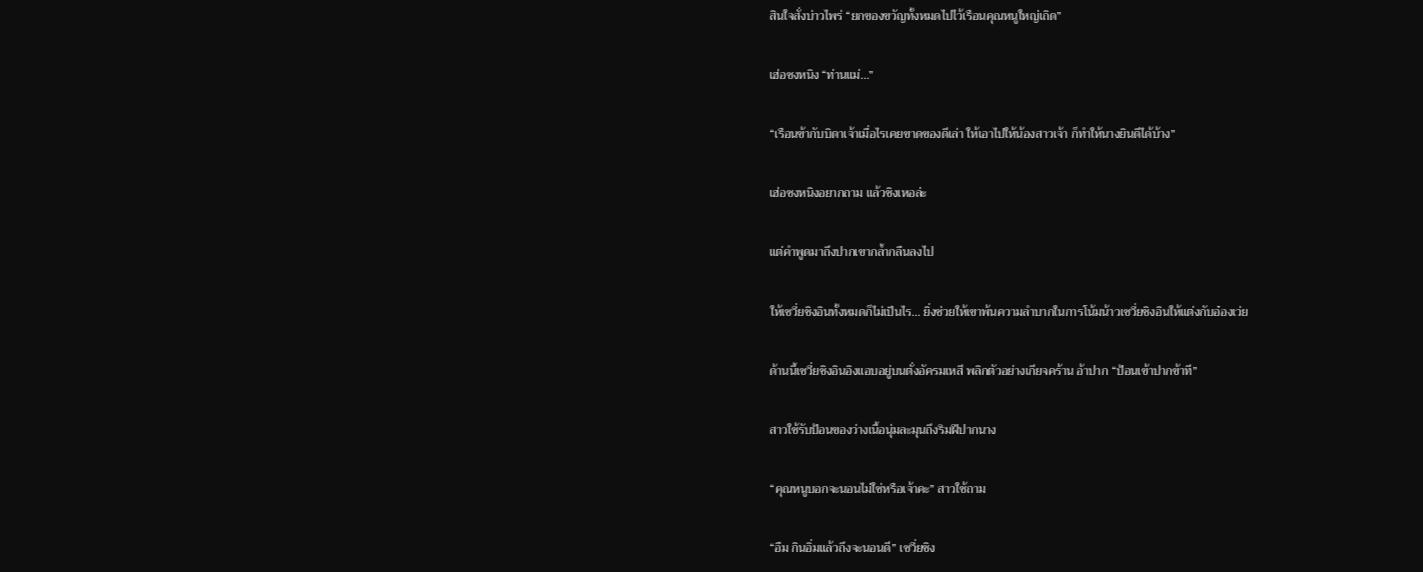สินใจสั่งบ่าวไพร่ “ยกของขวัญทั้งหมดไปไว้เรือนคุณหนูใหญ่เถิด”

เฮ่อซงหนิง “ท่านแม่...”

“เรือนข้ากับบิดาเจ้าเมื่อไรเคยขาดของดีเล่า ให้เอาไปให้น้องสาวเจ้า ก็ทำให้นางยินดีได้บ้าง”

เฮ่อซงหนิงอยากถาม แล้วชิงเหอล่ะ

แต่คำพูดมาถึงปากเขากล้ำกลืนลงไป

ให้เซวี่ยชิงอินทั้งหมดก็ไม่เป็นไร... ยิ่งช่วยให้เขาพ้นความลำบากในการโน้มน้าวเซวี่ยชิงอินให้แต่งกับอ๋องเว่ย

ด้านนี้เซวี่ยชิงอินอิงแอบอยู่บนตั่งอัครมเหสี พลิกตัวอย่างเกียจคร้าน อ้าปาก “ป้อนเข้าปากข้าที”

สาวใช้รับป้อนของว่างเนื้อนุ่มละมุนถึงริมฝีปากนาง

“คุณหนูบอกจะนอนไม่ใช่หรือเจ้าคะ” สาวใช้ถาม

“อืม กินอิ่มแล้วถึงจะนอนดี” เซวี่ยชิง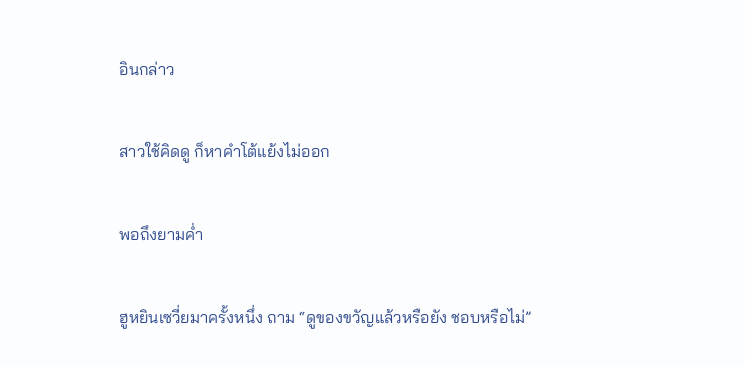อินกล่าว

สาวใช้คิดดู ก็หาคำโต้แย้งไม่ออก

พอถึงยามค่ำ

ฮูหยินเซวี่ยมาครั้งหนึ่ง ถาม “ดูของขวัญแล้วหรือยัง ชอบหรือไม่”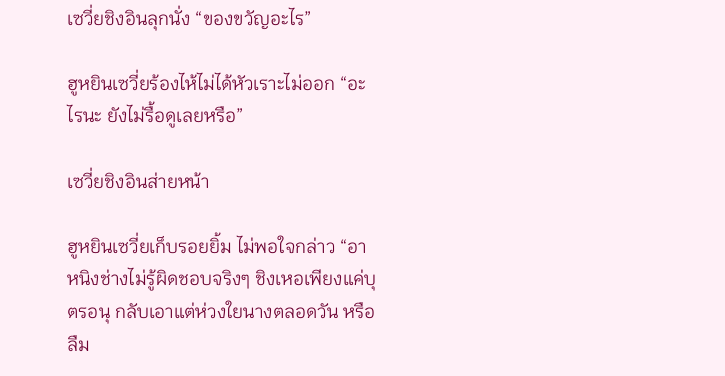เซวี่ยชิงอินลุกนั่ง “ของขวัญอะไร”

ฮูหยินเซวี่ยร้องไห้ไม่ได้หัวเราะไม่ออก “อะไรนะ ยังไม่รื้อดูเลยหรือ”

เซวี่ยชิงอินส่ายหน้า

ฮูหยินเซวี่ยเก็บรอยยิ้ม ไม่พอใจกล่าว “อาหนิงช่างไม่รู้ผิดชอบจริงๆ ชิงเหอเพียงแค่บุตรอนุ กลับเอาแต่ห่วงใยนางตลอดวัน หรือลืม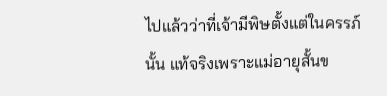ไปแล้วว่าที่เจ้ามีพิษตั้งแต่ในครรภ์นั้น แท้จริงเพราะแม่อายุสั้นข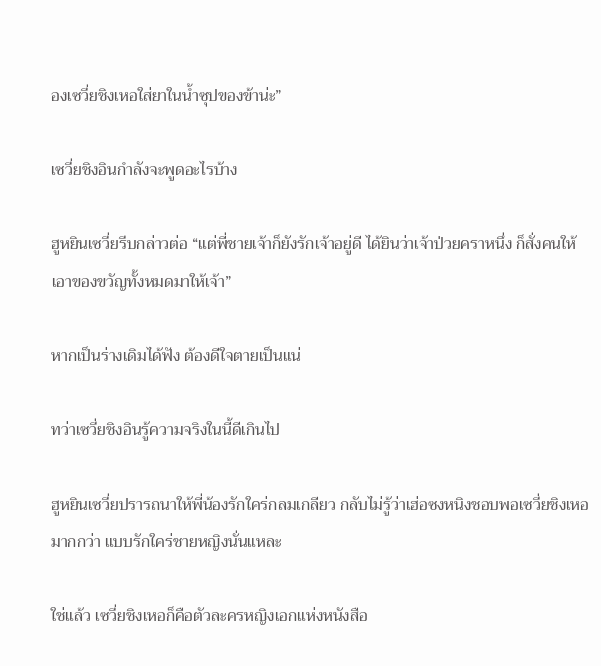องเซวี่ยชิงเหอใส่ยาในน้ำซุปของข้าน่ะ”

เซวี่ยชิงอินกำลังจะพูดอะไรบ้าง

ฮูหยินเซวี่ยรีบกล่าวต่อ “แต่พี่ชายเจ้าก็ยังรักเจ้าอยู่ดี ได้ยินว่าเจ้าป่วยคราหนึ่ง ก็สั่งคนให้เอาของขวัญทั้งหมดมาให้เจ้า”

หากเป็นร่างเดิมได้ฟัง ต้องดีใจตายเป็นแน่

ทว่าเซวี่ยชิงอินรู้ความจริงในนี้ดีเกินไป

ฮูหยินเซวี่ยปรารถนาให้พี่น้องรักใคร่กลมเกลียว กลับไม่รู้ว่าเฮ่อซงหนิงชอบพอเซวี่ยชิงเหอมากกว่า แบบรักใคร่ชายหญิงนั่นแหละ

ใช่แล้ว เซวี่ยชิงเหอก็คือตัวละครหญิงเอกแห่งหนังสือ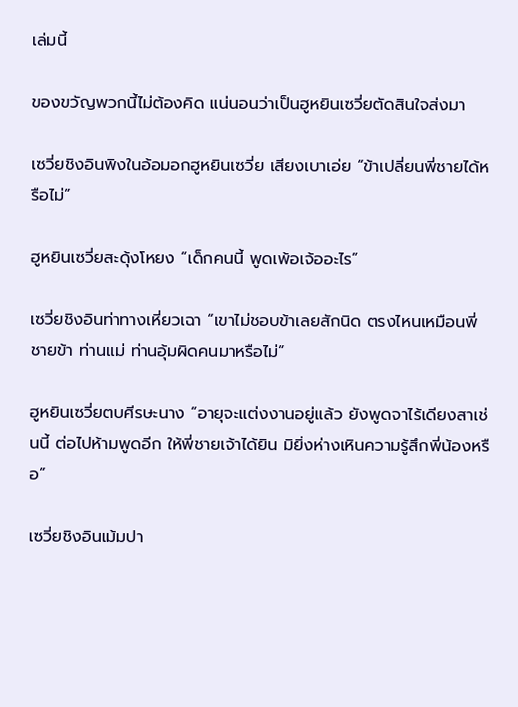เล่มนี้

ของขวัญพวกนี้ไม่ต้องคิด แน่นอนว่าเป็นฮูหยินเซวี่ยตัดสินใจส่งมา

เซวี่ยชิงอินพิงในอ้อมอกฮูหยินเซวี่ย เสียงเบาเอ่ย “ข้าเปลี่ยนพี่ชายได้หรือไม่”

ฮูหยินเซวี่ยสะดุ้งโหยง “เด็กคนนี้ พูดเพ้อเจ้ออะไร”

เซวี่ยชิงอินท่าทางเหี่ยวเฉา “เขาไม่ชอบข้าเลยสักนิด ตรงไหนเหมือนพี่ชายข้า ท่านแม่ ท่านอุ้มผิดคนมาหรือไม่”

ฮูหยินเซวี่ยตบศีรษะนาง “อายุจะแต่งงานอยู่แล้ว ยังพูดจาไร้เดียงสาเช่นนี้ ต่อไปห้ามพูดอีก ให้พี่ชายเจ้าได้ยิน มิยิ่งห่างเหินความรู้สึกพี่น้องหรือ”

เซวี่ยชิงอินเม้มปา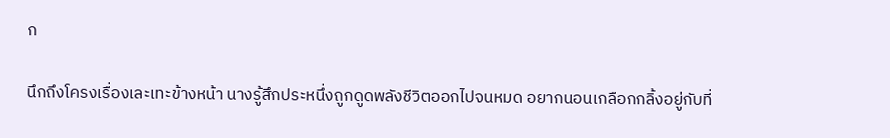ก

นึกถึงโครงเรื่องเละเทะข้างหน้า นางรู้สึกประหนึ่งถูกดูดพลังชีวิตออกไปจนหมด อยากนอนเกลือกกลิ้งอยู่กับที่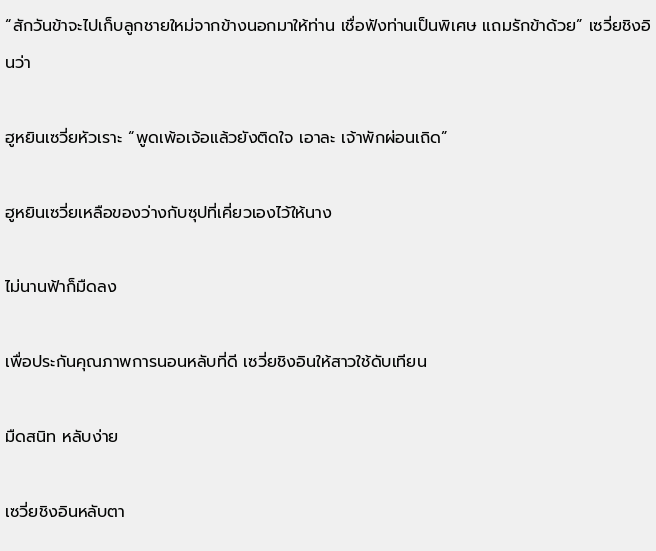“สักวันข้าจะไปเก็บลูกชายใหม่จากข้างนอกมาให้ท่าน เชื่อฟังท่านเป็นพิเศษ แถมรักข้าด้วย” เซวี่ยชิงอินว่า

ฮูหยินเซวี่ยหัวเราะ “พูดเพ้อเจ้อแล้วยังติดใจ เอาละ เจ้าพักผ่อนเถิด”

ฮูหยินเซวี่ยเหลือของว่างกับซุปที่เคี่ยวเองไว้ให้นาง

ไม่นานฟ้าก็มืดลง

เพื่อประกันคุณภาพการนอนหลับที่ดี เซวี่ยชิงอินให้สาวใช้ดับเทียน

มืดสนิท หลับง่าย

เซวี่ยชิงอินหลับตา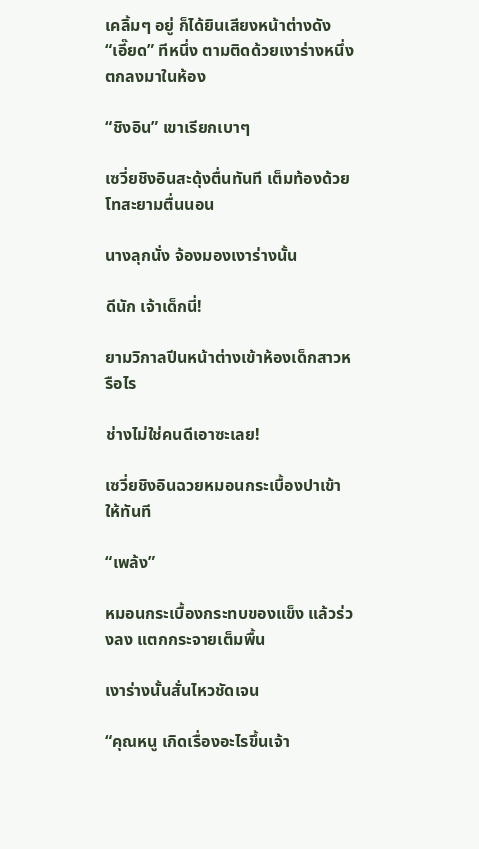เคลิ้มๆ อยู่ ก็ได้ยินเสียงหน้าต่างดัง “เอี๊ยด” ทีหนึ่ง ตามติดด้วยเงาร่างหนึ่งตกลงมาในห้อง

“ชิงอิน” เขาเรียกเบาๆ

เซวี่ยชิงอินสะดุ้งตื่นทันที เต็มท้องด้วยโทสะยามตื่นนอน

นางลุกนั่ง จ้องมองเงาร่างนั้น

ดีนัก เจ้าเด็กนี่!

ยามวิกาลปีนหน้าต่างเข้าห้องเด็กสาวหรือไร

ช่างไม่ใช่คนดีเอาซะเลย!

เซวี่ยชิงอินฉวยหมอนกระเบื้องปาเข้าให้ทันที

“เพล้ง”

หมอนกระเบื้องกระทบของแข็ง แล้วร่วงลง แตกกระจายเต็มพื้น

เงาร่างนั้นสั่นไหวชัดเจน

“คุณหนู เกิดเรื่องอะไรขึ้นเจ้า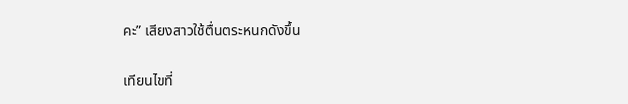คะ” เสียงสาวใช้ตื่นตระหนกดังขึ้น

เทียนไขที่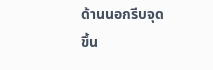ด้านนอกรีบจุดขึ้น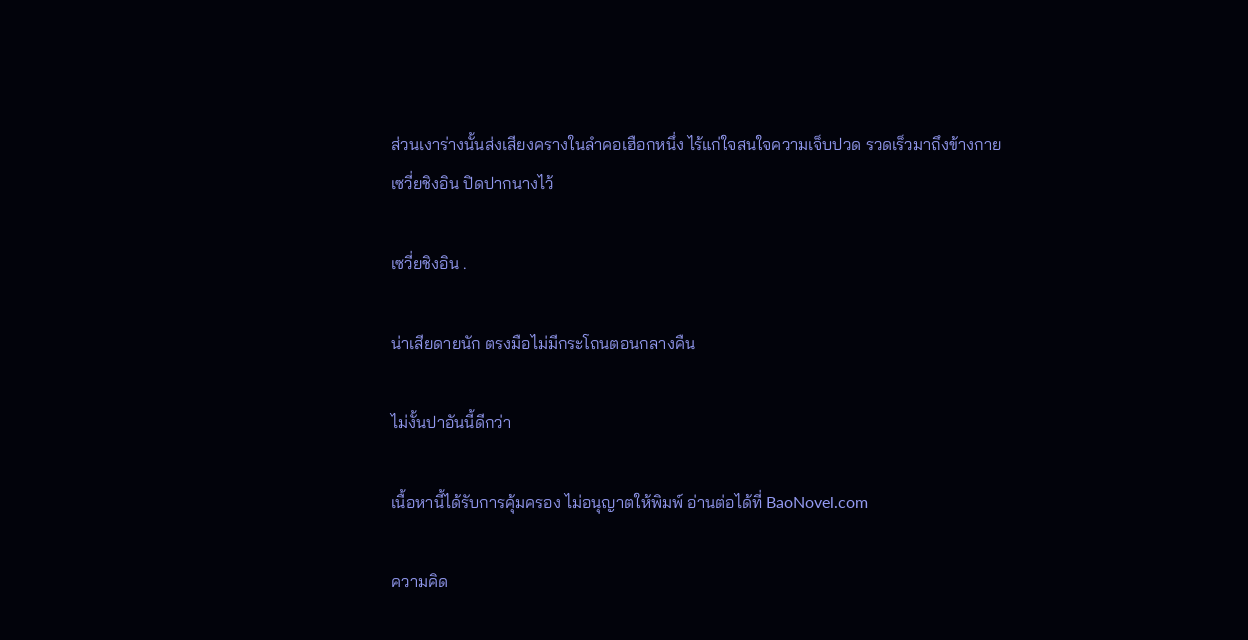ส่วนเงาร่างนั้นส่งเสียงครางในลำคอเฮือกหนึ่ง ไร้แก่ใจสนใจความเจ็บปวด รวดเร็วมาถึงข้างกายเซวี่ยชิงอิน ปิดปากนางไว้

เซวี่ยชิงอิน .

น่าเสียดายนัก ตรงมือไม่มีกระโถนตอนกลางคืน

ไม่งั้นปาอันนี้ดีกว่า

เนื้อหานี้ได้รับการคุ้มครอง ไม่อนุญาตให้พิมพ์ อ่านต่อได้ที่ BaoNovel.com

ความคิด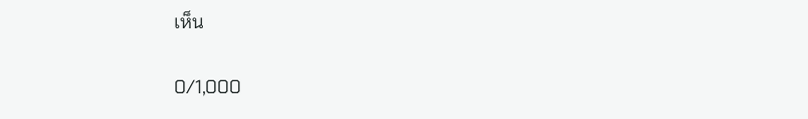เห็น

0/1,000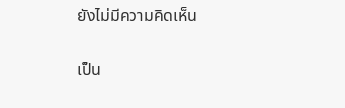ยังไม่มีความคิดเห็น

เป็น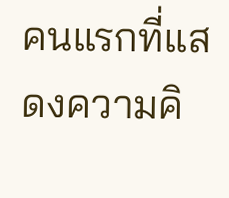คนแรกที่แสดงความคิ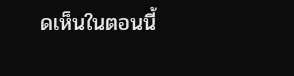ดเห็นในตอนนี้